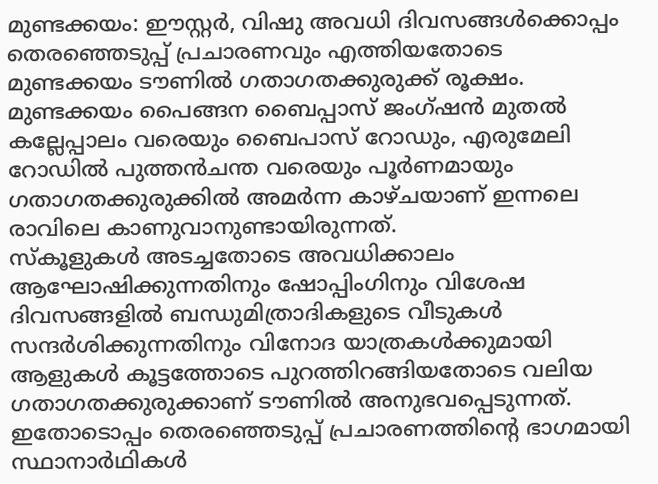മുണ്ടക്കയം: ഈസ്റ്റർ, വിഷു അവധി ദിവസങ്ങൾക്കൊപ്പം തെരഞ്ഞെടുപ്പ് പ്രചാരണവും എത്തിയതോടെ മുണ്ടക്കയം ടൗണിൽ ഗതാഗതക്കുരുക്ക് രൂക്ഷം. മുണ്ടക്കയം പൈങ്ങന ബൈപ്പാസ് ജംഗ്ഷൻ മുതൽ കല്ലേപ്പാലം വരെയും ബൈപാസ് റോഡും, എരുമേലി റോഡിൽ പുത്തൻചന്ത വരെയും പൂർണമായും ഗതാഗതക്കുരുക്കിൽ അമർന്ന കാഴ്ചയാണ് ഇന്നലെ രാവിലെ കാണുവാനുണ്ടായിരുന്നത്.
സ്കൂളുകൾ അടച്ചതോടെ അവധിക്കാലം ആഘോഷിക്കുന്നതിനും ഷോപ്പിംഗിനും വിശേഷ ദിവസങ്ങളിൽ ബന്ധുമിത്രാദികളുടെ വീടുകൾ സന്ദർശിക്കുന്നതിനും വിനോദ യാത്രകൾക്കുമായി ആളുകൾ കൂട്ടത്തോടെ പുറത്തിറങ്ങിയതോടെ വലിയ ഗതാഗതക്കുരുക്കാണ് ടൗണിൽ അനുഭവപ്പെടുന്നത്.
ഇതോടൊപ്പം തെരഞ്ഞെടുപ്പ് പ്രചാരണത്തിന്റെ ഭാഗമായി സ്ഥാനാർഥികൾ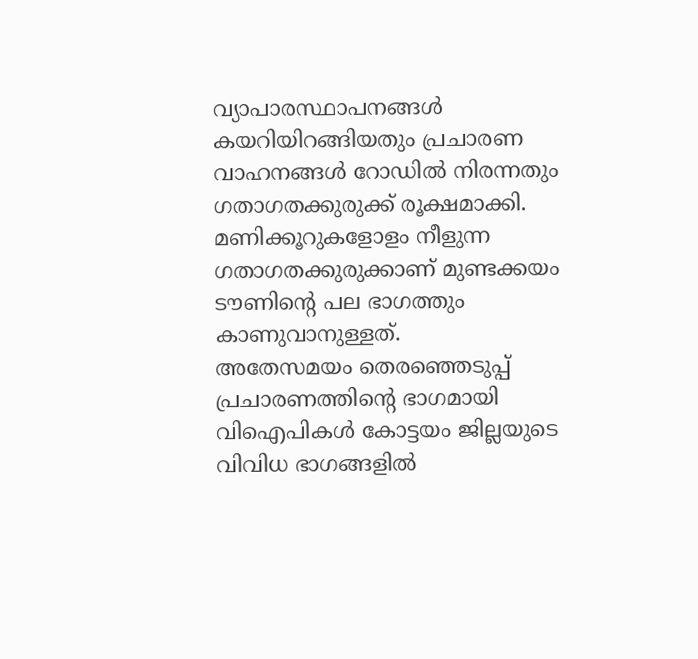വ്യാപാരസ്ഥാപനങ്ങൾ കയറിയിറങ്ങിയതും പ്രചാരണ വാഹനങ്ങൾ റോഡിൽ നിരന്നതും ഗതാഗതക്കുരുക്ക് രൂക്ഷമാക്കി. മണിക്കൂറുകളോളം നീളുന്ന ഗതാഗതക്കുരുക്കാണ് മുണ്ടക്കയം ടൗണിന്റെ പല ഭാഗത്തും കാണുവാനുള്ളത്.
അതേസമയം തെരഞ്ഞെടുപ്പ് പ്രചാരണത്തിന്റെ ഭാഗമായി വിഐപികൾ കോട്ടയം ജില്ലയുടെ വിവിധ ഭാഗങ്ങളിൽ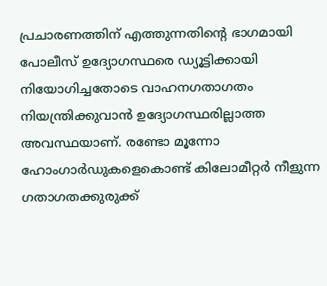പ്രചാരണത്തിന് എത്തുന്നതിന്റെ ഭാഗമായി പോലീസ് ഉദ്യോഗസ്ഥരെ ഡ്യൂട്ടിക്കായി നിയോഗിച്ചതോടെ വാഹനഗതാഗതം നിയന്ത്രിക്കുവാൻ ഉദ്യോഗസ്ഥരില്ലാത്ത അവസ്ഥയാണ്. രണ്ടോ മൂന്നോ ഹോംഗാർഡുകളെകൊണ്ട് കിലോമീറ്റർ നീളുന്ന ഗതാഗതക്കുരുക്ക്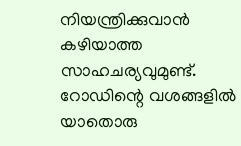നിയന്ത്രിക്കുവാൻ കഴിയാത്ത സാഹചര്യവുമുണ്ട്.
റോഡിന്റെ വശങ്ങളിൽ യാതൊരു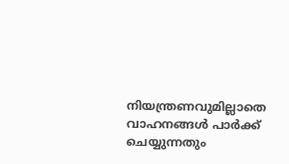നിയന്ത്രണവുമില്ലാതെ വാഹനങ്ങൾ പാർക്ക് ചെയ്യുന്നതും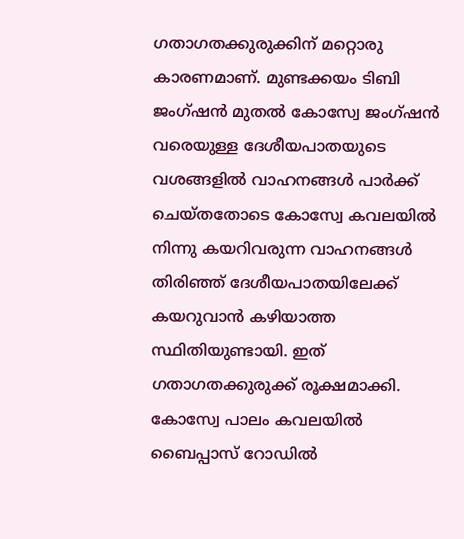ഗതാഗതക്കുരുക്കിന് മറ്റൊരു കാരണമാണ്. മുണ്ടക്കയം ടിബി ജംഗ്ഷൻ മുതൽ കോസ്വേ ജംഗ്ഷൻ വരെയുള്ള ദേശീയപാതയുടെ വശങ്ങളിൽ വാഹനങ്ങൾ പാർക്ക് ചെയ്തതോടെ കോസ്വേ കവലയിൽ നിന്നു കയറിവരുന്ന വാഹനങ്ങൾ തിരിഞ്ഞ് ദേശീയപാതയിലേക്ക് കയറുവാൻ കഴിയാത്ത സ്ഥിതിയുണ്ടായി. ഇത് ഗതാഗതക്കുരുക്ക് രൂക്ഷമാക്കി.
കോസ്വേ പാലം കവലയിൽ ബൈപ്പാസ് റോഡിൽ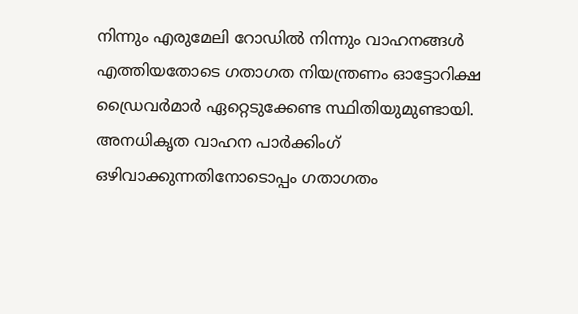നിന്നും എരുമേലി റോഡിൽ നിന്നും വാഹനങ്ങൾ എത്തിയതോടെ ഗതാഗത നിയന്ത്രണം ഓട്ടോറിക്ഷ ഡ്രൈവർമാർ ഏറ്റെടുക്കേണ്ട സ്ഥിതിയുമുണ്ടായി. അനധികൃത വാഹന പാർക്കിംഗ് ഒഴിവാക്കുന്നതിനോടൊപ്പം ഗതാഗതം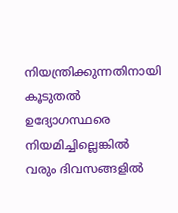നിയന്ത്രിക്കുന്നതിനായി കൂടുതൽ ഉദ്യോഗസ്ഥരെ നിയമിച്ചില്ലെങ്കിൽ വരും ദിവസങ്ങളിൽ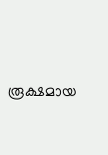രൂക്ഷമായ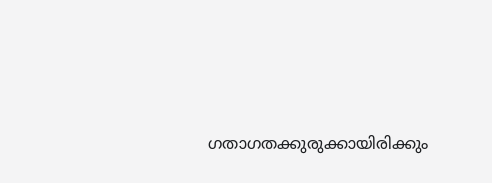ഗതാഗതക്കുരുക്കായിരിക്കും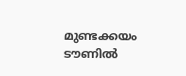മുണ്ടക്കയം ടൗണിൽ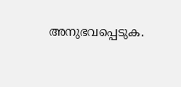അനുഭവപ്പെടുക.